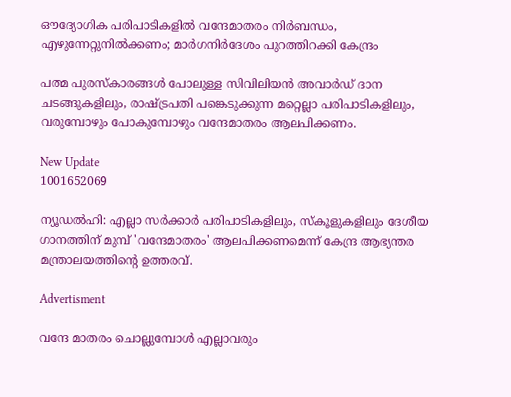ഔദ്യോഗിക പരിപാടികളിൽ വന്ദേമാതരം നിർബന്ധം, എഴുന്നേറ്റുനിൽക്കണം; മാർഗനിർദേശം പുറത്തിറക്കി കേന്ദ്രം

പത്മ പുരസ്‌കാരങ്ങൾ പോലുള്ള സിവിലിയൻ അവാർഡ് ദാന ചടങ്ങുകളിലും, രാഷ്ട്രപതി പങ്കെടുക്കുന്ന മറ്റെല്ലാ പരിപാടികളിലും, വരുമ്പോഴും പോകുമ്പോഴും വന്ദേമാതരം ആലപിക്കണം.

New Update
1001652069

ന്യൂഡൽഹി: എല്ലാ സർക്കാർ പരിപാടികളിലും, സ്കൂളുകളിലും ദേശീയ ഗാനത്തിന് മുമ്പ് 'വന്ദേമാതരം' ആലപിക്കണമെന്ന് കേന്ദ്ര ആഭ്യന്തര മന്ത്രാലയത്തിൻ്റെ ഉത്തരവ്.

Advertisment

വന്ദേ മാതരം ചൊല്ലുമ്പോൾ എല്ലാവരും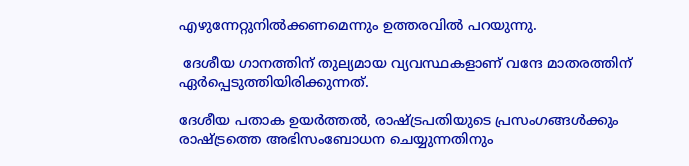എഴുന്നേറ്റുനിൽക്കണമെന്നും ഉത്തരവിൽ പറയുന്നു.

 ദേശീയ ഗാനത്തിന് തുല്യമായ വ്യവസ്ഥകളാണ് വന്ദേ മാതരത്തിന് ഏർപ്പെടുത്തിയിരിക്കുന്നത്.

ദേശീയ പതാക ഉയർത്തൽ, രാഷ്ട്രപതിയുടെ പ്രസംഗങ്ങൾക്കും രാഷ്ട്രത്തെ അഭിസംബോധന ചെയ്യുന്നതിനും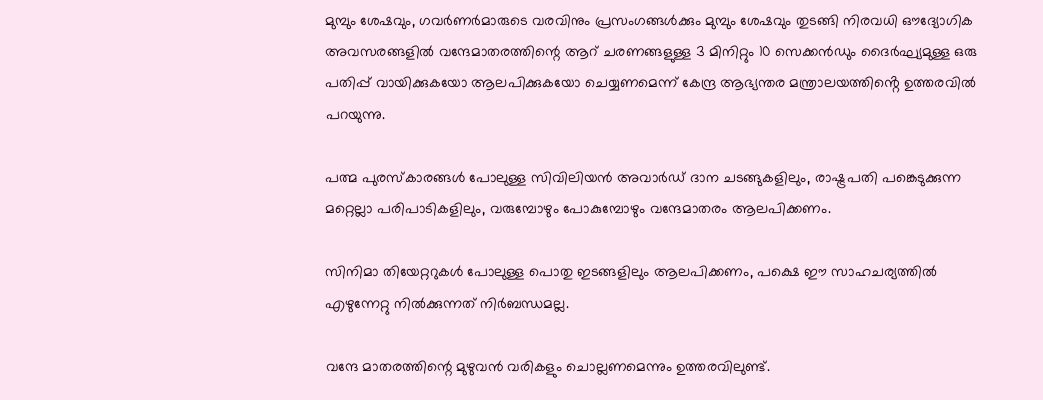മുമ്പും ശേഷവും, ഗവർണർമാരുടെ വരവിനും പ്രസംഗങ്ങൾക്കും മുമ്പും ശേഷവും തുടങ്ങി നിരവധി ഔദ്യോഗിക അവസരങ്ങളിൽ വന്ദേമാതരത്തിന്റെ ആറ് ചരണങ്ങളുള്ള 3 മിനിറ്റും 10 സെക്കൻഡും ദൈർഘ്യമുള്ള ഒരു പതിപ്പ് വായിക്കുകയോ ആലപിക്കുകയോ ചെയ്യണമെന്ന് കേന്ദ്ര ആഭ്യന്തര മന്ത്രാലയത്തിൻ്റെ ഉത്തരവിൽ പറയുന്നു.

പത്മ പുരസ്‌കാരങ്ങൾ പോലുള്ള സിവിലിയൻ അവാർഡ് ദാന ചടങ്ങുകളിലും, രാഷ്ട്രപതി പങ്കെടുക്കുന്ന മറ്റെല്ലാ പരിപാടികളിലും, വരുമ്പോഴും പോകുമ്പോഴും വന്ദേമാതരം ആലപിക്കണം.

സിനിമാ തിയേറ്ററുകൾ പോലുള്ള പൊതു ഇടങ്ങളിലും ആലപിക്കണം, പക്ഷെ ഈ സാഹചര്യത്തിൽ എഴുന്നേറ്റു നിൽക്കുന്നത് നിർബന്ധമല്ല.

വന്ദേ മാതരത്തിന്റെ മുഴുവൻ വരികളും ചൊല്ലണമെന്നും ഉത്തരവിലുണ്ട്.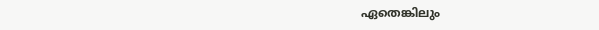ഏതെങ്കിലും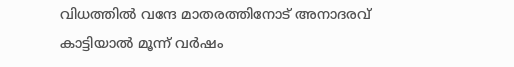വിധത്തിൽ വന്ദേ മാതരത്തിനോട് അനാദരവ് കാട്ടിയാൽ മൂന്ന് വർഷം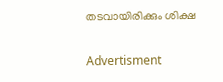തടവായിരിക്കും ശിക്ഷ

Advertisment